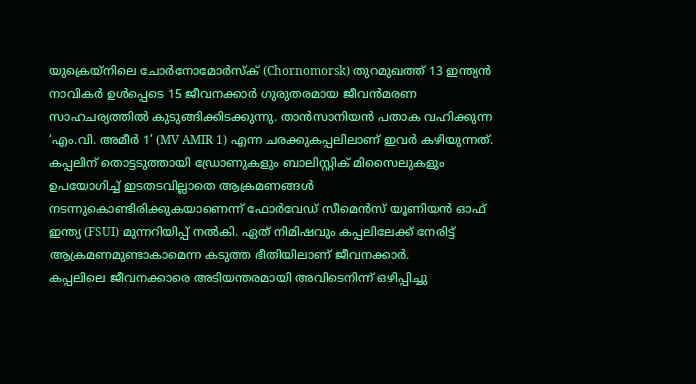യുക്രെയ്നിലെ ചോർനോമോർസ്ക് (Chornomorsk) തുറമുഖത്ത് 13 ഇന്ത്യൻ നാവികർ ഉൾപ്പെടെ 15 ജീവനക്കാർ ഗുരുതരമായ ജീവൻമരണ സാഹചര്യത്തിൽ കുടുങ്ങിക്കിടക്കുന്നു. താൻസാനിയൻ പതാക വഹിക്കുന്ന ‘എം.വി. അമീർ 1’ (MV AMIR 1) എന്ന ചരക്കുകപ്പലിലാണ് ഇവർ കഴിയുന്നത്.
കപ്പലിന് തൊട്ടടുത്തായി ഡ്രോണുകളും ബാലിസ്റ്റിക് മിസൈലുകളും ഉപയോഗിച്ച് ഇടതടവില്ലാതെ ആക്രമണങ്ങൾ നടന്നുകൊണ്ടിരിക്കുകയാണെന്ന് ഫോർവേഡ് സീമെൻസ് യൂണിയൻ ഓഫ് ഇന്ത്യ (FSUI) മുന്നറിയിപ്പ് നൽകി. ഏത് നിമിഷവും കപ്പലിലേക്ക് നേരിട്ട് ആക്രമണമുണ്ടാകാമെന്ന കടുത്ത ഭീതിയിലാണ് ജീവനക്കാർ.
കപ്പലിലെ ജീവനക്കാരെ അടിയന്തരമായി അവിടെനിന്ന് ഒഴിപ്പിച്ചു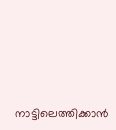നാട്ടിലെത്തിക്കാൻ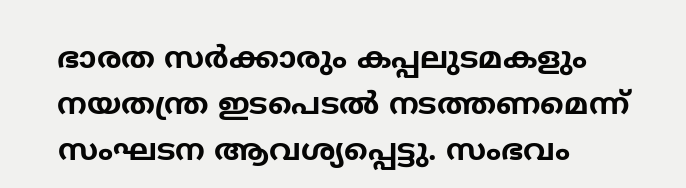ഭാരത സർക്കാരും കപ്പലുടമകളും നയതന്ത്ര ഇടപെടൽ നടത്തണമെന്ന് സംഘടന ആവശ്യപ്പെട്ടു. സംഭവം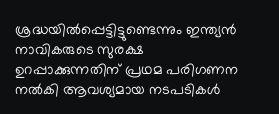ശ്രദ്ധയിൽപ്പെട്ടിട്ടുണ്ടെന്നും ഇന്ത്യൻ നാവികരുടെ സുരക്ഷ ഉറപ്പാക്കുന്നതിന് പ്രഥമ പരിഗണന നൽകി ആവശ്യമായ നടപടികൾ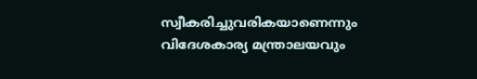സ്വീകരിച്ചുവരികയാണെന്നും വിദേശകാര്യ മന്ത്രാലയവും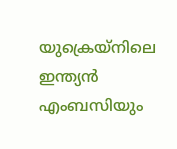യുക്രെയ്നിലെ ഇന്ത്യൻ എംബസിയും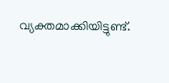വ്യക്തമാക്കിയിട്ടുണ്ട്.